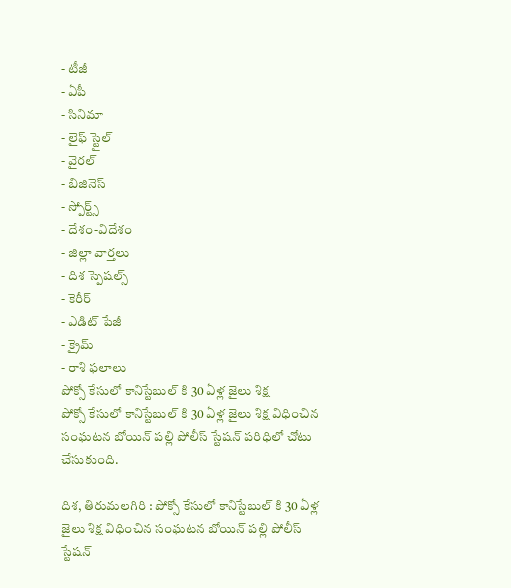- టీజీ
- ఏపీ
- సినిమా
- లైఫ్ స్టైల్
- వైరల్
- బిజినెస్
- స్పోర్ట్స్
- దేశం-విదేశం
- జిల్లా వార్తలు
- దిశ స్పెషల్స్
- కెరీర్
- ఎడిట్ పేజీ
- క్రైమ్
- రాశి ఫలాలు
పోక్సో కేసులో కానిస్టేబుల్ కి 30 ఏళ్ల జైలు శిక్ష
పోక్సో కేసులో కానిస్టేబుల్ కి 30 ఏళ్ల జైలు శిక్ష విధించిన సంఘటన బోయిన్ పల్లి పోలీస్ స్టేషన్ పరిధిలో చోటు చేసుకుంది.

దిశ, తిరుమలగిరి : పోక్సో కేసులో కానిస్టేబుల్ కి 30 ఏళ్ల జైలు శిక్ష విధించిన సంఘటన బోయిన్ పల్లి పోలీస్ స్టేషన్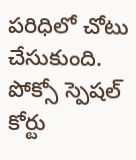పరిధిలో చోటు చేసుకుంది. పోక్సో స్పెషల్ కోర్టు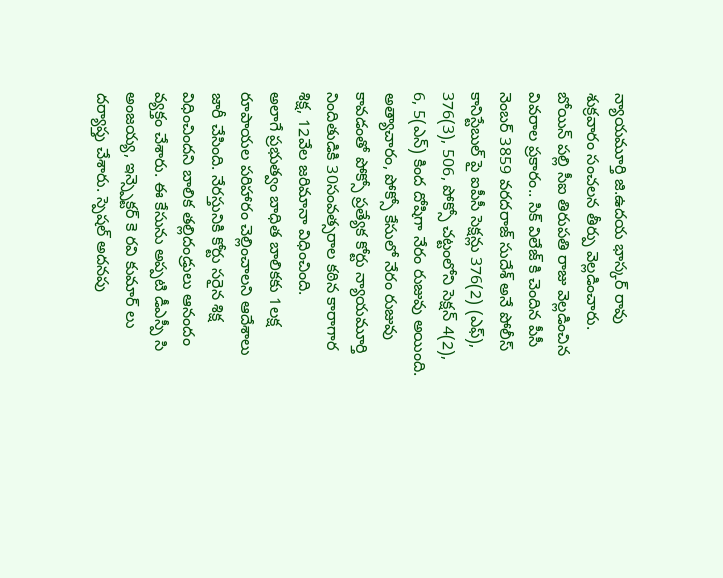న్యాయమూర్తి జి.ఉదయ భాస్కర్ రావు శుక్రవారం సంచలన తీర్పు వెల్లడించారు. బోయిన్ పల్లి సీఐ తిరుపతి రాజు వెల్లడించిన వివరాల ప్రకారం.. సిక్ విలేజ్ కి చెందిన పీసీ నెంబర్ 3859 వరదరాజ్ సుదేశ్ అనే పోలీస్ కానిస్టేబుల్ పై ఐపీసీ సెక్షన్లు 376(2) (ఎఫ్), 376(3), 506, పోక్సో చట్టంలోని సెక్షన్ 4(2), 6, 5(ఎన్) కింద దోషిగా నేరం రుజువు అయింది. అత్యాచారం, పోక్సో కేసులో నేరం రుజువు కావడంతో పోక్సో ప్రత్యేక కోర్టు న్యాయమూర్తి నిందితుడికి 30సంవత్సరాల కఠిన కారాగార శిక్ష, 12వేల జరిమానా విధించింది.
అలాగే ప్రభుత్వం బాధిత బాలికకు 1లక్ష రూపాయల పరిహారం చెల్లించాలని ఆదేశాలు జారీ చేసింది. నేరస్తునికి కోర్టు సరైన శిక్ష విధించిందని బాలిక తల్లిదండ్రులు ఆనందం వ్యక్తం చేశారు. ఈ కేసును అప్పటి డీఎస్పీ సి అంజయ్య, ఇన్స్పెక్టర్ కె రవి కుమార్ లు దర్యాప్తు చేశారు. స్పెషల్ అదనపు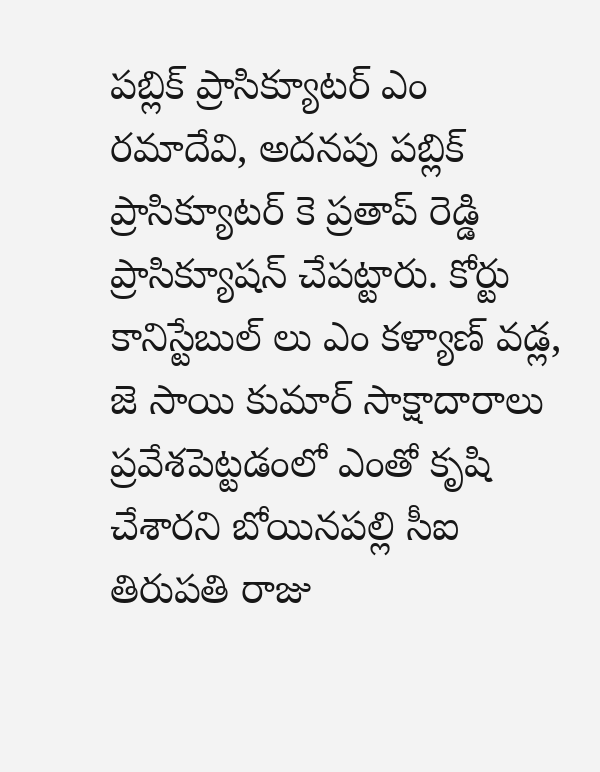పబ్లిక్ ప్రాసిక్యూటర్ ఎం రమాదేవి, అదనపు పబ్లిక్ ప్రాసిక్యూటర్ కె ప్రతాప్ రెడ్డి ప్రాసిక్యూషన్ చేపట్టారు. కోర్టు కానిస్టేబుల్ లు ఎం కళ్యాణ్ వడ్ల, జె సాయి కుమార్ సాక్షాదారాలు ప్రవేశపెట్టడంలో ఎంతో కృషి చేశారని బోయినపల్లి సీఐ తిరుపతి రాజు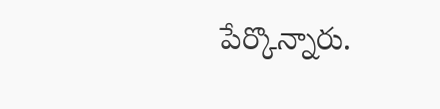పేర్కొన్నారు.